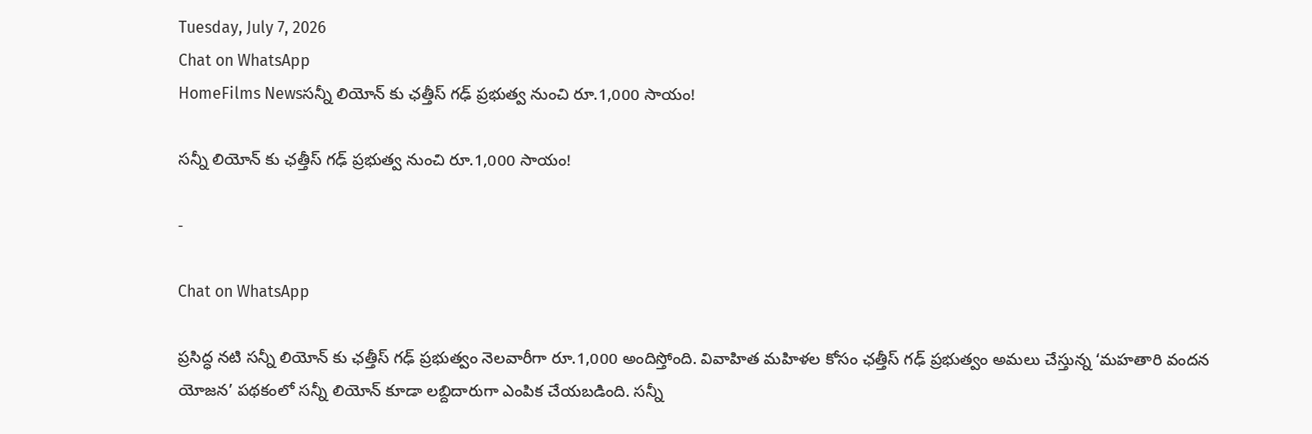Tuesday, July 7, 2026
Chat on WhatsApp
HomeFilms Newsసన్నీ లియోన్ కు ఛత్తీస్ గఢ్ ప్రభుత్వ నుంచి రూ.1,000 సాయం!

సన్నీ లియోన్ కు ఛత్తీస్ గఢ్ ప్రభుత్వ నుంచి రూ.1,000 సాయం!

-

Chat on WhatsApp

ప్రసిద్ధ నటి సన్నీ లియోన్ కు ఛత్తీస్ గఢ్ ప్రభుత్వం నెలవారీగా రూ.1,000 అందిస్తోంది. వివాహిత మహిళల కోసం ఛత్తీస్ గఢ్ ప్రభుత్వం అమలు చేస్తున్న ‘మహతారి వందన యోజన’ పథకంలో సన్నీ లియోన్ కూడా లబ్దిదారుగా ఎంపిక చేయబడింది. సన్నీ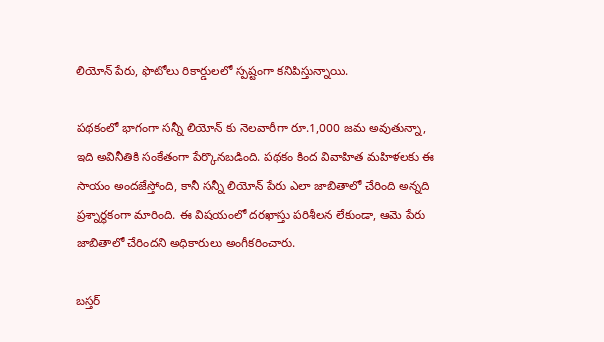లియోన్ పేరు, ఫొటోలు రికార్డులలో స్పష్టంగా కనిపిస్తున్నాయి.

పథకంలో భాగంగా సన్నీ లియోన్ కు నెలవారీగా రూ.1,000 జమ అవుతున్నా, ఇది అవినీతికి సంకేతంగా పేర్కొనబడింది. పథకం కింద వివాహిత మహిళలకు ఈ సాయం అందజేస్తోంది, కానీ సన్నీ లియోన్ పేరు ఎలా జాబితాలో చేరింది అన్నది ప్రశ్నార్థకంగా మారింది. ఈ విషయంలో దరఖాస్తు పరిశీలన లేకుండా, ఆమె పేరు జాబితాలో చేరిందని అధికారులు అంగీకరించారు.

బస్తర్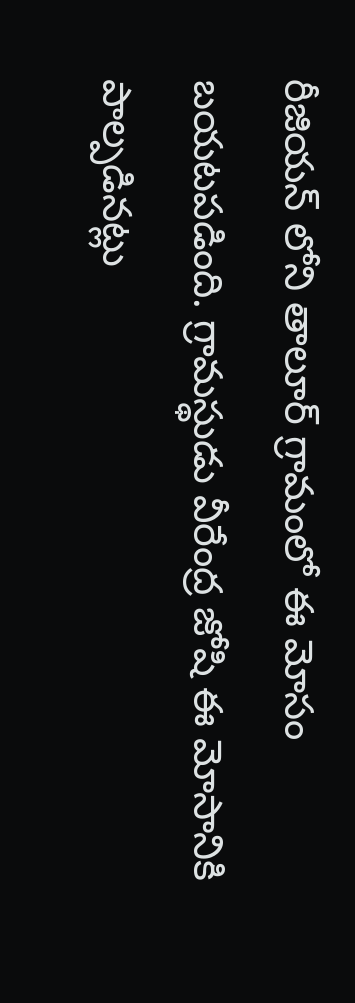రీజియన్ లోని తాలూర్ గ్రామంలో ఈ మోసం బయటపడింది. గ్రామస్థుడు వీరేంద్ర జోషి ఈ మోసానికి పాల్పడినట్లు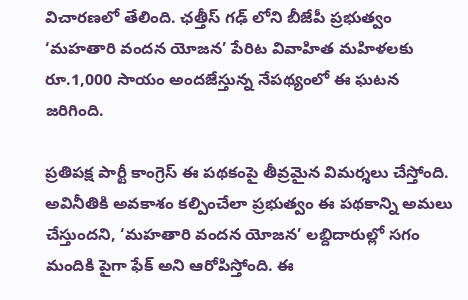విచారణలో తేలింది. ఛత్తీస్ గఢ్ లోని బీజేపీ ప్రభుత్వం ‘మహతారి వందన యోజన’ పేరిట వివాహిత మహిళలకు రూ.1,000 సాయం అందజేస్తున్న నేపథ్యంలో ఈ ఘటన జరిగింది.

ప్రతిపక్ష పార్టీ కాంగ్రెస్ ఈ పథకంపై తీవ్రమైన విమర్శలు చేస్తోంది. అవినీతికి అవకాశం కల్పించేలా ప్రభుత్వం ఈ పథకాన్ని అమలు చేస్తుందని, ‘మహతారి వందన యోజన’ లబ్దిదారుల్లో సగం మందికి పైగా ఫేక్ అని ఆరోపిస్తోంది. ఈ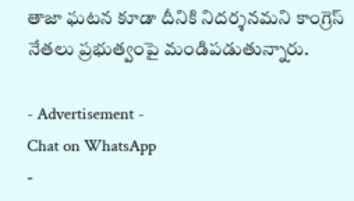తాజా ఘటన కూడా దీనికి నిదర్శనమని కాంగ్రెస్ నేతలు ప్రభుత్వంపై మండిపడుతున్నారు.

- Advertisement -
Chat on WhatsApp
-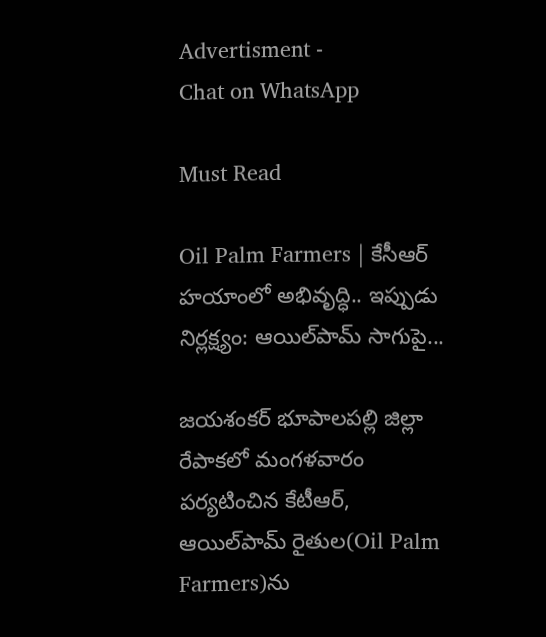Advertisment -
Chat on WhatsApp

Must Read

Oil Palm Farmers | కేసీఆర్ హయాంలో అభివృద్ధి.. ఇప్పుడు నిర్లక్ష్యం: ఆయిల్‌పామ్ సాగుపై...

జయశంకర్ భూపాలపల్లి జిల్లా రేపాకలో మంగళవారం పర్యటించిన కేటీఆర్, ఆయిల్‌పామ్ రైతుల(Oil Palm Farmers)ను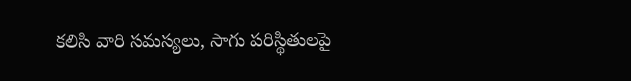కలిసి వారి సమస్యలు, సాగు పరిస్థితులపై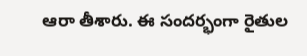ఆరా తీశారు. ఈ సందర్భంగా రైతుల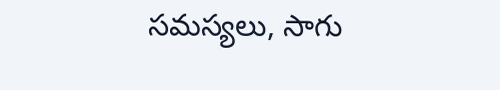సమస్యలు, సాగు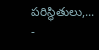పరిస్థితులు,...
-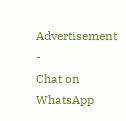Advertisement -
Chat on WhatsApp